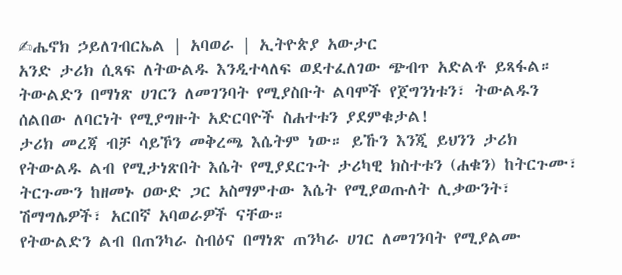✍ሔኖክ ኃይለገብርኤል | አባወራ | ኢትዮጵያ አውታር
አንድ ታሪክ ሲጻፍ ለትውልዱ እንዲተላለፍ ወደተፈለገው ጭብጥ አድልቶ ይጻፋል። ትውልድን በማነጽ ሀገርን ለመገንባት የሚያስቡት ልባሞች የጀግንነቱን፣ ትውልዱን ሰልበው ለባርነት የሚያግዙት አድርባዮች ስሐተቱን ያደምቁታል!
ታሪክ መረጃ ብቻ ሳይኾን መቅረጫ እሴትም ነው። ይኹን እንጂ ይህንን ታሪክ የትውልዱ ልብ የሚታነጽበት እሴት የሚያደርጉት ታሪካዊ ክስተቱን (ሐቁን) ከትርጉሙ፣ ትርጉሙን ከዘመኑ ዐውድ ጋር አስማምተው እሴት የሚያወጡለት ሊቃውንት፣ ሽማግሌዎች፣ አርበኛ አባወራዎች ናቸው።
የትውልድን ልብ በጠንካራ ስብዕና በማነጽ ጠንካራ ሀገር ለመገንባት የሚያልሙ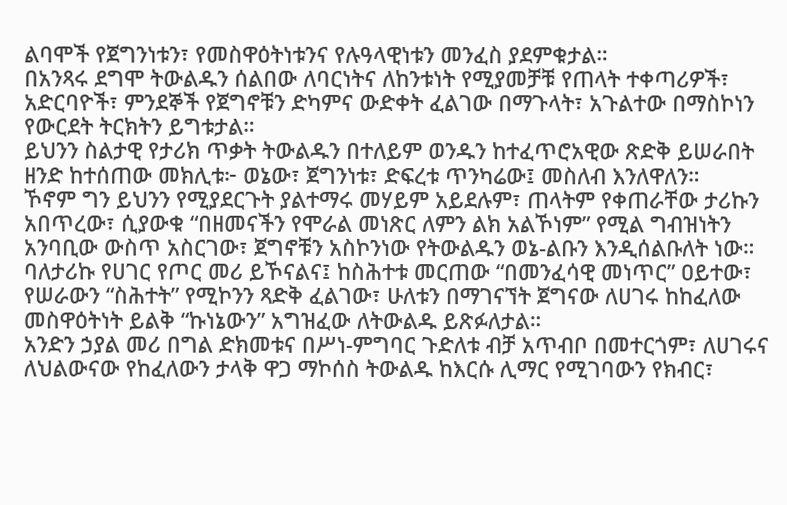ልባሞች የጀግንነቱን፣ የመስዋዕትነቱንና የሉዓላዊነቱን መንፈስ ያደምቁታል።
በአንጻሩ ደግሞ ትውልዱን ሰልበው ለባርነትና ለከንቱነት የሚያመቻቹ የጠላት ተቀጣሪዎች፣ አድርባዮች፣ ምንደኞች የጀግኖቹን ድካምና ውድቀት ፈልገው በማጉላት፣ አጉልተው በማስኮነን የውርደት ትርክትን ይግቱታል።
ይህንን ስልታዊ የታሪክ ጥቃት ትውልዱን በተለይም ወንዱን ከተፈጥሮአዊው ጽድቅ ይሠራበት ዘንድ ከተሰጠው መክሊቱ፦ ወኔው፣ ጀግንነቱ፣ ድፍረቱ ጥንካሬው፤ መስለብ እንለዋለን።
ኾኖም ግን ይህንን የሚያደርጉት ያልተማሩ መሃይም አይደሉም፣ ጠላትም የቀጠራቸው ታሪኩን አበጥረው፣ ሲያውቁ “በዘመናችን የሞራል መነጽር ለምን ልክ አልኾነም” የሚል ግብዝነትን አንባቢው ውስጥ አስርገው፣ ጀግኖቹን አስኮንነው የትውልዱን ወኔ-ልቡን እንዲሰልቡለት ነው።
ባለታሪኩ የሀገር የጦር መሪ ይኾናልና፤ ከስሕተቱ መርጠው “በመንፈሳዊ መነጥር” ዐይተው፣ የሠራውን “ስሕተት” የሚኮንን ጻድቅ ፈልገው፣ ሁለቱን በማገናኘት ጀግናው ለሀገሩ ከከፈለው መስዋዕትነት ይልቅ “ኩነኔውን” አግዝፈው ለትውልዱ ይጽፉለታል።
አንድን ኃያል መሪ በግል ድክመቱና በሥነ-ምግባር ጉድለቱ ብቻ አጥብቦ በመተርጎም፣ ለሀገሩና ለህልውናው የከፈለውን ታላቅ ዋጋ ማኮሰስ ትውልዱ ከእርሱ ሊማር የሚገባውን የክብር፣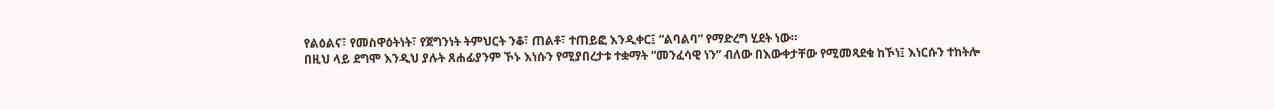የልዕልና፣ የመስዋዕትነት፣ የጀግንነት ትምህርት ንቆ፣ ጠልቶ፣ ተጠይፎ እንዲቀር፤ “ልባልባ” የማድረግ ሂደት ነው።
በዚህ ላይ ደግሞ እንዲህ ያሉት ጸሐፊያንም ኾኑ እነሱን የሚያበረታቱ ተቋማት “መንፈሳዊ ነን” ብለው በእውቀታቸው የሚመጻደቁ ከኾነ፤ እነርሱን ተከትሎ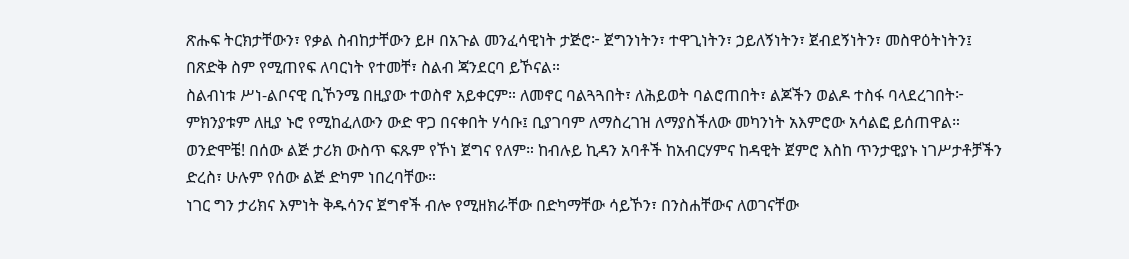ጽሑፍ ትርክታቸውን፣ የቃል ስብከታቸውን ይዞ በአጉል መንፈሳዊነት ታጅሮ፦ ጀግንነትን፣ ተዋጊነትን፣ ኃይለኝነትን፣ ጀብደኝነትን፣ መስዋዕትነትን፤ በጽድቅ ስም የሚጠየፍ ለባርነት የተመቸ፣ ስልብ ጃንደርባ ይኾናል።
ስልብነቱ ሥነ-ልቦናዊ ቢኾንሜ በዚያው ተወስኖ አይቀርም። ለመኖር ባልጓጓበት፣ ለሕይወት ባልሮጠበት፣ ልጆችን ወልዶ ተስፋ ባላደረገበት፦ ምክንያቱም ለዚያ ኑሮ የሚከፈለውን ውድ ዋጋ በናቀበት ሃሳቡ፤ ቢያገባም ለማስረገዝ ለማያስችለው መካንነት አእምሮው አሳልፎ ይሰጠዋል።
ወንድሞቼ! በሰው ልጅ ታሪክ ውስጥ ፍጹም የኾነ ጀግና የለም። ከብሉይ ኪዳን አባቶች ከአብርሃምና ከዳዊት ጀምሮ እስከ ጥንታዊያኑ ነገሥታቶቻችን ድረስ፣ ሁሉም የሰው ልጅ ድካም ነበረባቸው።
ነገር ግን ታሪክና እምነት ቅዱሳንና ጀግኖች ብሎ የሚዘክራቸው በድካማቸው ሳይኾን፣ በንስሐቸውና ለወገናቸው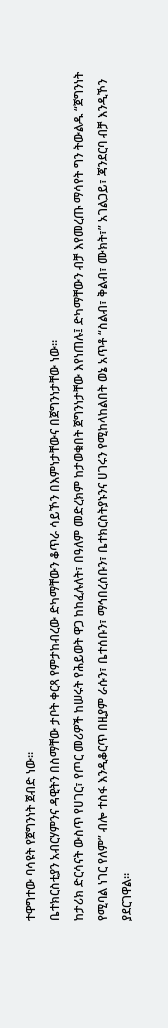ተዋግተው ባሳዩት የጀግንነት ጀብድ ነው።
ቤተክርስቲያን አብርሃምንና ዳዊትን በስማቸው ታቦት ቀርጻ የምታከብረው ድካማቸውን ቆጥራ ሳይኾን በእምነታቸውና በጀግንነታቸው ነው።
ከታሪክ ድርሳናት ውስጥ የሀገር፣ የጦር መሪዎች ከሠሩት የሕይወት ዋጋ ከከፈሉለት፣ በዓለም መድረክም ከታወቁበት ጀግንነታቸው እየነጠሉ፤ ድካማቸውን ብቻ እየመረጡ ማሳየት ግን ትውልዱ “ጀግንነት የሚባል ነገር የለም” ብሎ ተስፋ እንዲቆርጥ በዚያም ራሱን፣ ቤተሰቡን፣ ማኅበረሰቡን፣ ቤተክርስትያኑንና ሀገሩን የሚከላከልበት ወኔ አጥቶ “ስልብ፣ ቅልብ፣ ሙክት፣” አገልጋይ፣ ጃንደርባ ብቻ እንዲኾን ያደርገዋል።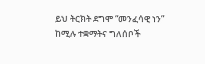ይህ ትርክት ደግሞ “መንፈሳዊ ነን” ከሚሉ ተቋማትና ግለሰቦች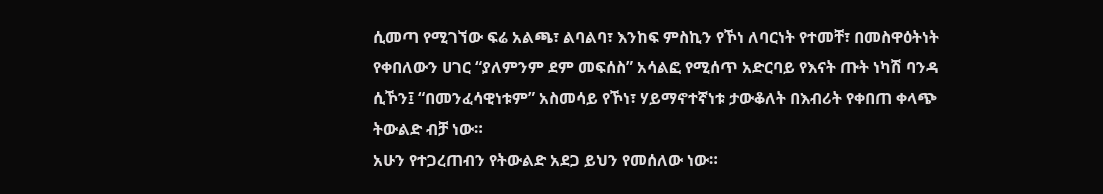ሲመጣ የሚገኘው ፍሬ አልጫ፣ ልባልባ፣ እንከፍ ምስኪን የኾነ ለባርነት የተመቸ፣ በመስዋዕትነት የቀበለውን ሀገር “ያለምንም ደም መፍሰስ” አሳልፎ የሚሰጥ አድርባይ የእናት ጡት ነካሽ ባንዳ ሲኾን፤ “በመንፈሳዊነቱም” አስመሳይ የኾነ፣ ሃይማኖተኛነቱ ታውቆለት በእብሪት የቀበጠ ቀላጭ ትውልድ ብቻ ነው።
አሁን የተጋረጠብን የትውልድ አደጋ ይህን የመሰለው ነው።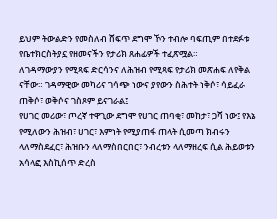ይህም ትውልድን የመስለብ ሸፍጥ ደግሞ ኾን ተብሎ ባፍጢም በተደፉቱ የቤተክርስትያኗ የዘመናችን የታሪክ ጸሐፊዎች ተፈጽሟል።
ለገዳማውያን የሚጻፍ ድርሳንና ለሕዝብ የሚጻፍ የታሪክ መጽሐፍ ለየቅል ናቸው። ገዳማዊው መካሪና ገሳጭ ነውና ያየውን ስሕተት ነቅሶ፣ ሳይፈራ ጠቅሶ፣ ወቅሶና ገስጾም ይናገራል፤
የሀገር መሪው፣ ጦረኛ ተዋጊው ደግሞ የሀገር ጠባቂ፣ መከታ፣ ጋሻ ነው፤ የእኔ የሚለውን ሕዝብ፣ ሀገር፣ እምነት የሚያጠፋ ጠላት ሲመጣ ክብሩን ላለማስደፈር፣ ሕዝቡን ላለማስበርበር፣ ንብረቱን ላለማዘረፍ ሲል ሕይወቱን አሳላፎ እስኪሰጥ ድረስ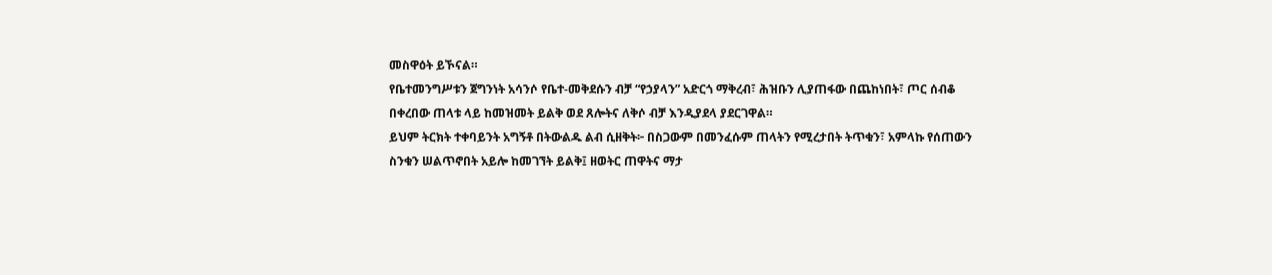መስዋዕት ይኾናል።
የቤተመንግሥቱን ጀግንነት አሳንሶ የቤተ-መቅደሱን ብቻ “የኃያላን” አድርጎ ማቅረብ፣ ሕዝቡን ሊያጠፋው በጨከነበት፣ ጦር ሰብቆ በቀረበው ጠላቱ ላይ ከመዝመት ይልቅ ወደ ጸሎትና ለቅሶ ብቻ እንዲያደላ ያደርገዋል።
ይህም ትርክት ተቀባይንት አግኝቶ በትውልዱ ልብ ሲዘቅት፦ በስጋውም በመንፈሱም ጠላትን የሚረታበት ትጥቁን፣ አምላኩ የሰጠውን ስንቁን ሠልጥኖበት አይሎ ከመገኘት ይልቅ፤ ዘወትር ጠዋትና ማታ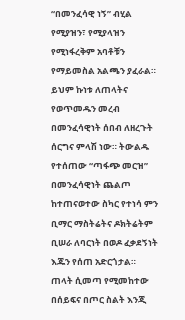“በመንፈሳዊ ነኝ” ብሂል የሚያዝን፣ የሚያላዝን የሚነፋረቅም አባቶቹን የማይመስል አልጫን ያፈራል።
ይህም ኩነቱ ለጠላትና የወጥመዱን መረብ በመንፈሳዊነት ሰበብ ለዘረጉት ሰርግና ምላሽ ነው። ትውልዱ የተሰጠው “ጣፋጭ መርዝ” በመንፈሳዊነት ጨልጦ ከተጠናወተው ስካር የተነሳ ምን ቢማር ማስትሬትና ዶክትሬትም ቢሠራ ለባርነት በወዶ ፈቃደኝነት እጁን የሰጠ አድርጎታል።
ጠላት ሲመጣ የሚመከተው በሰይፍና በጦር ስልት እንጂ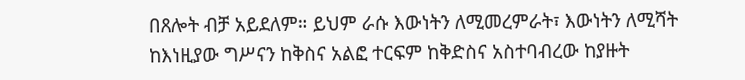በጸሎት ብቻ አይደለም። ይህም ራሱ እውነትን ለሚመረምራት፣ እውነትን ለሚሻት ከእነዚያው ግሥናን ከቅስና አልፎ ተርፍም ከቅድስና አስተባብረው ከያዙት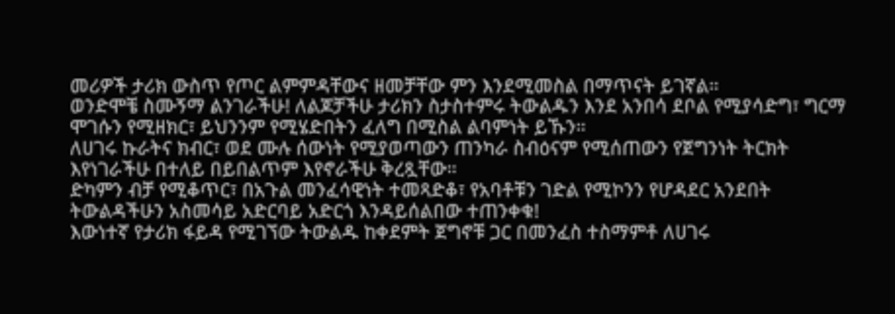መሪዎች ታሪክ ውስጥ የጦር ልምምዳቸውና ዘመቻቸው ምን እንደሚመስል በማጥናት ይገኛል።
ወንድሞቼ ስሙኝማ ልንገራችሁ! ለልጆቻችሁ ታሪክን ስታስተምሩ ትውልዱን እንደ አንበሳ ደቦል የሚያሳድግ፣ ግርማ ሞገሱን የሚዘክር፣ ይህንንም የሚሄድበትን ፈለግ በሚስል ልባምነት ይኹን።
ለሀገሩ ኩራትና ክብር፣ ወደ ሙሉ ሰውነት የሚያወጣውን ጠንካራ ስብዕናም የሚሰጠውን የጀግንነት ትርክት እየነገራችሁ በተለይ በይበልጥም እየኖራችሁ ቅረጿቸው።
ድካምን ብቻ የሚቆጥር፣ በአጉል መንፈሳዊነት ተመጻድቆ፣ የአባቶቹን ገድል የሚኮንን የሆዳደር አንደበት ትውልዳችሁን አስመሳይ አድርባይ አድርጎ እንዳይሰልበው ተጠንቀቁ!
እውነተኛ የታሪክ ፋይዳ የሚገኘው ትውልዱ ከቀደምት ጀግኖቹ ጋር በመንፈስ ተስማምቶ ለሀገሩ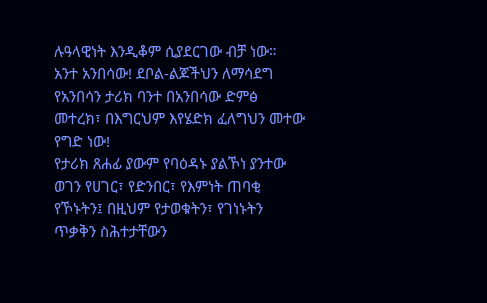ሉዓላዊነት እንዲቆም ሲያደርገው ብቻ ነው።
አንተ አንበሳው! ደቦል-ልጆችህን ለማሳደግ የአንበሳን ታሪክ ባንተ በአንበሳው ድምፅ መተረክ፣ በእግርህም እየሄድክ ፈለግህን መተው የግድ ነው!
የታሪክ ጸሐፊ ያውም የባዕዳኑ ያልኾነ ያንተው ወገን የሀገር፣ የድንበር፣ የእምነት ጠባቂ የኾኑትን፤ በዚህም የታወቁትን፣ የገነኑትን ጥቃቅን ስሕተታቸውን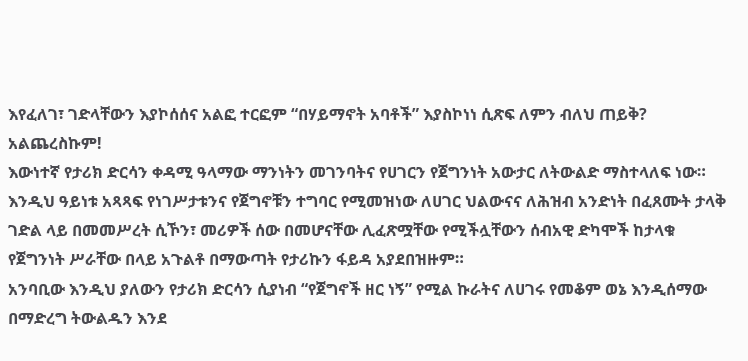እየፈለገ፣ ገድላቸውን እያኮሰሰና አልፎ ተርፎም “በሃይማኖት አባቶች” እያስኮነነ ሲጽፍ ለምን ብለህ ጠይቅ?
አልጨረስኩም!
እውነተኛ የታሪክ ድርሳን ቀዳሚ ዓላማው ማንነትን መገንባትና የሀገርን የጀግንነት አውታር ለትውልድ ማስተላለፍ ነው።
እንዲህ ዓይነቱ አጻጻፍ የነገሥታቱንና የጀግኖቹን ተግባር የሚመዝነው ለሀገር ህልውናና ለሕዝብ አንድነት በፈጸሙት ታላቅ ገድል ላይ በመመሥረት ሲኾን፣ መሪዎች ሰው በመሆናቸው ሊፈጽሟቸው የሚችሏቸውን ሰብአዊ ድካሞች ከታላቁ የጀግንነት ሥራቸው በላይ አጉልቶ በማውጣት የታሪኩን ፋይዳ አያደበዝዙም።
አንባቢው እንዲህ ያለውን የታሪክ ድርሳን ሲያነብ “የጀግኖች ዘር ነኝ” የሚል ኩራትና ለሀገሩ የመቆም ወኔ እንዲሰማው በማድረግ ትውልዱን እንደ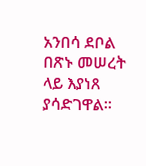አንበሳ ደቦል በጽኑ መሠረት ላይ እያነጸ ያሳድገዋል።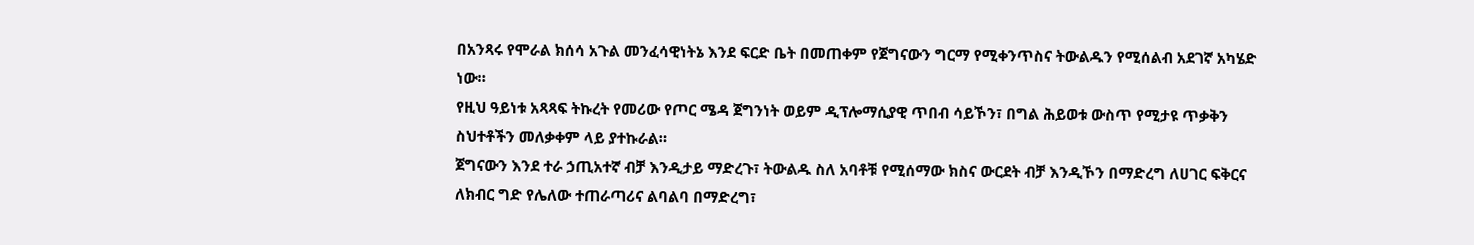በአንጻሩ የሞራል ክሰሳ አጉል መንፈሳዊነትኔ እንደ ፍርድ ቤት በመጠቀም የጀግናውን ግርማ የሚቀንጥስና ትውልዱን የሚሰልብ አደገኛ አካሄድ ነው።
የዚህ ዓይነቱ አጻጻፍ ትኩረት የመሪው የጦር ሜዳ ጀግንነት ወይም ዲፕሎማሲያዊ ጥበብ ሳይኾን፣ በግል ሕይወቱ ውስጥ የሚታዩ ጥቃቅን ስህተቶችን መለቃቀም ላይ ያተኩራል።
ጀግናውን እንደ ተራ ኃጢአተኛ ብቻ እንዲታይ ማድረጉ፣ ትውልዱ ስለ አባቶቹ የሚሰማው ክስና ውርደት ብቻ እንዲኾን በማድረግ ለሀገር ፍቅርና ለክብር ግድ የሌለው ተጠራጣሪና ልባልባ በማድረግ፣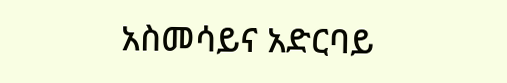አስመሳይና አድርባይ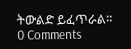ትውልድ ይፈጥራል።
0 Comments